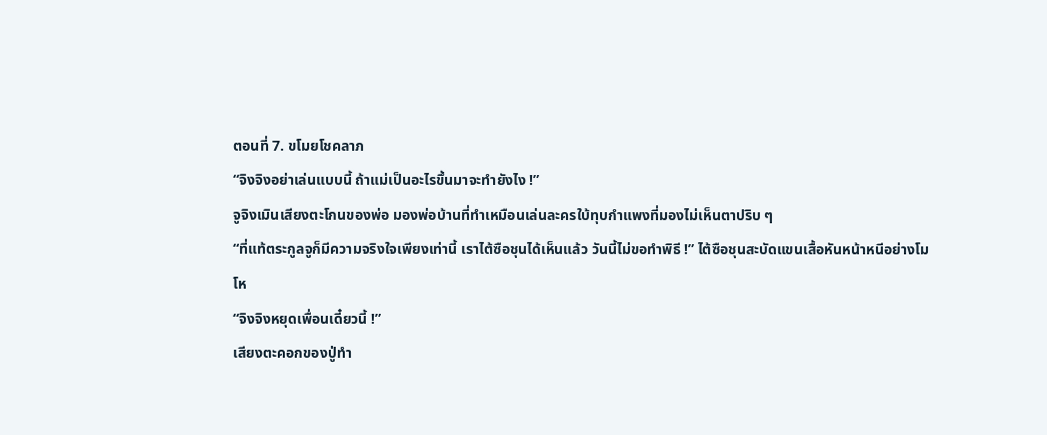ตอนที่ 7. ขโมยโชคลาภ
“จิงจิงอย่าเล่นแบบนี้ ถ้าแม่เป็นอะไรขึ้นมาจะทำยังไง !”
จูจิงเมินเสียงตะโกนของพ่อ มองพ่อบ้านที่ทำเหมือนเล่นละครใบ้ทุบกำแพงที่มองไม่เห็นตาปริบ ๆ
“ที่แท้ตระกูลจูก็มีความจริงใจเพียงเท่านี้ เราไต้ซือชุนได้เห็นแล้ว วันนี้ไม่ขอทำพิธี !” ไต้ซือชุนสะบัดแขนเสื้อหันหน้าหนีอย่างโมโห
“จิงจิงหยุดเพื่อนเดี๋ยวนี้ !”
เสียงตะคอกของปู่ทำ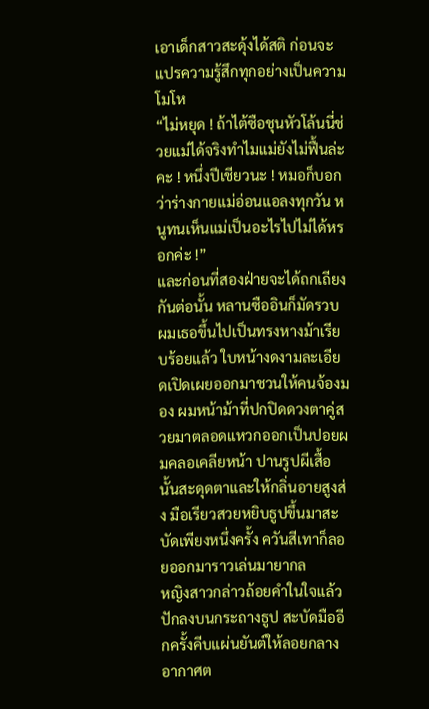เอาเด็กสาวสะดุ้งได้สติ ก่อนจะแปรความรู้สึกทุกอย่างเป็นความโมโห
“ไม่หยุด ! ถ้าไต้ซือชุนหัวโล้นนี่ช่วยแม่ได้จริงทำไมแม่ยังไม่ฟื้นล่ะคะ ! หนึ่งปีเชียวนะ ! หมอก็บอกว่าร่างกายแม่อ่อนแอลงทุกวัน หนูทนเห็นแม่เป็นอะไรไปไม่ได้หรอกค่ะ !”
และก่อนที่สองฝ่ายจะได้ถกเถียงกันต่อนั้น หลานซืออินก็มัดรวบผมเธอขึ้นไปเป็นทรงหางม้าเรียบร้อยแล้ว ใบหน้างดงามละเอียดเปิดเผยออกมาชวนให้คนจ้องมอง ผมหน้าม้าที่ปกปิดดวงตาคู่สวยมาตลอดแหวกออกเป็นปอยผมคลอเคลียหน้า ปานรูปผีเสื้อนั้นสะดุดตาและให้กลิ่นอายสูงส่ง มือเรียวสวยหยิบธูปขึ้นมาสะบัดเพียงหนึ่งครั้ง ควันสีเทาก็ลอยออกมาราวเล่นมายากล
หญิงสาวกล่าวถ้อยคำในใจแล้วปักลงบนกระถางธูป สะบัดมืออีกครั้งคีบแผ่นยันต์ให้ลอยกลางอากาศต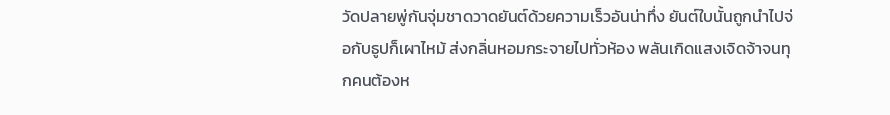วัดปลายพู่กันจุ่มชาดวาดยันต์ด้วยความเร็วอันน่าทึ่ง ยันต์ใบนั้นถูกนำไปจ่อกับธูปก็เผาไหม้ ส่งกลิ่นหอมกระจายไปทั่วห้อง พลันเกิดแสงเจิดจ้าจนทุกคนต้องห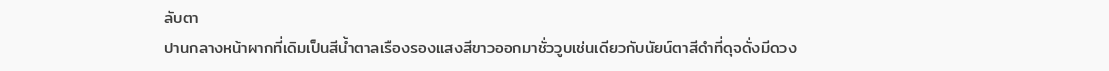ลับตา
ปานกลางหน้าผากที่เดิมเป็นสีน้ำตาลเรืองรองแสงสีขาวออกมาชั่ววูบเช่นเดียวกับนัยน์ตาสีดำที่ดุจดั่งมีดวง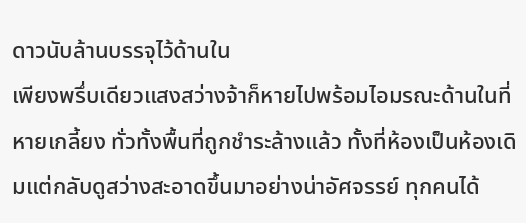ดาวนับล้านบรรจุไว้ด้านใน
เพียงพรึ่บเดียวแสงสว่างจ้าก็หายไปพร้อมไอมรณะด้านในที่หายเกลี้ยง ทั่วทั้งพื้นที่ถูกชำระล้างแล้ว ทั้งที่ห้องเป็นห้องเดิมแต่กลับดูสว่างสะอาดขึ้นมาอย่างน่าอัศจรรย์ ทุกคนได้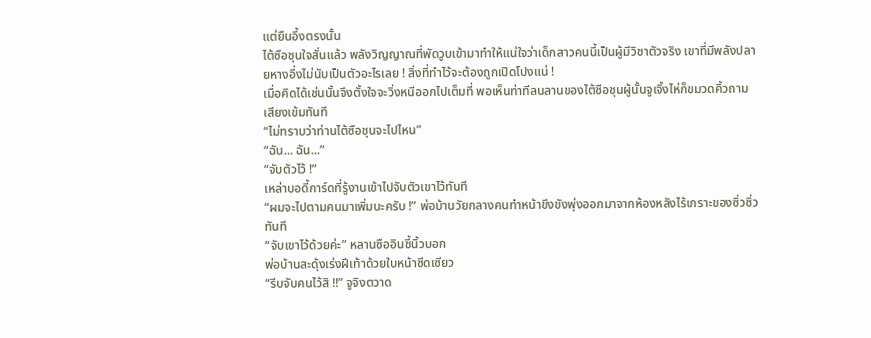แต่ยืนอึ้งตรงนั้น
ไต้ซือชุนใจสั่นแล้ว พลังวิญญาณที่พัดวูบเข้ามาทำให้แน่ใจว่าเด็กสาวคนนี้เป็นผู้มีวิชาตัวจริง เขาที่มีพลังปลายหางอึ่งไม่นับเป็นตัวอะไรเลย ! สิ่งที่ทำไว้จะต้องถูกเปิดโปงแน่ !
เมื่อคิดได้เช่นนั้นจึงตั้งใจจะวิ่งหนีออกไปเต็มที่ พอเห็นท่าทีลนลานของไต้ซือชุนผู้นั้นจูเจิ้งไห่ก็ขมวดคิ้วถามเสียงเข้มทันที
“ไม่ทราบว่าท่านไต้ซือชุนจะไปไหน”
“ฉัน... ฉัน...”
“จับตัวไว้ !”
เหล่าบอดี้การ์ดที่รู้งานเข้าไปจับตัวเขาไว้ทันที
“ผมจะไปตามคนมาเพิ่มนะครับ !” พ่อบ้านวัยกลางคนทำหน้าขึงขังพุ่งออกมาจากห้องหลังไร้เกราะของซิ่วซิ่วทันที
“จับเขาไว้ด้วยค่ะ” หลานซืออินชี้นิ้วบอก
พ่อบ้านสะดุ้งเร่งฝีเท้าด้วยใบหน้าซีดเซียว
“รีบจับคนไว้สิ !!” จูจิงตวาด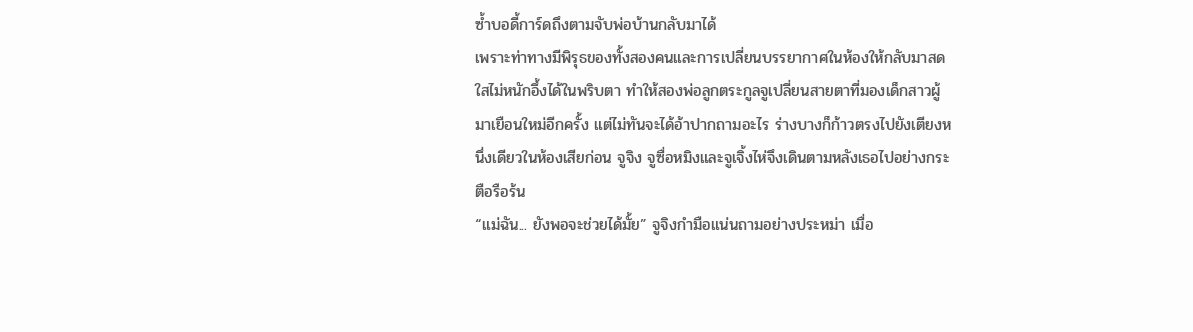ซ้ำบอดี้การ์ดถึงตามจับพ่อบ้านกลับมาได้
เพราะท่าทางมีพิรุธของทั้งสองคนและการเปลี่ยนบรรยากาศในห้องให้กลับมาสดใสไม่หนักอึ้งได้ในพริบตา ทำให้สองพ่อลูกตระกูลจูเปลี่ยนสายตาที่มองเด็กสาวผู้มาเยือนใหม่อีกครั้ง แต่ไม่ทันจะได้อ้าปากถามอะไร ร่างบางก็ก้าวตรงไปยังเตียงหนึ่งเดียวในห้องเสียก่อน จูจิง จูซื่อหมิงและจูเจิ้งไห่จึงเดินตามหลังเธอไปอย่างกระตือรือร้น
“แม่ฉัน... ยังพอจะช่วยได้มั้ย” จูจิงกำมือแน่นถามอย่างประหม่า เมื่อ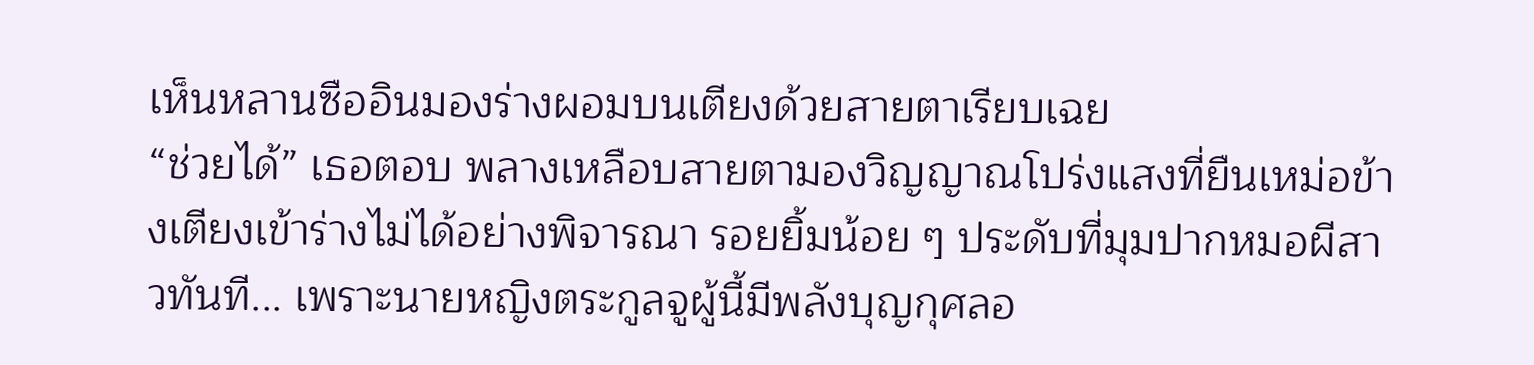เห็นหลานซืออินมองร่างผอมบนเตียงด้วยสายตาเรียบเฉย
“ช่วยได้” เธอตอบ พลางเหลือบสายตามองวิญญาณโปร่งแสงที่ยืนเหม่อข้างเตียงเข้าร่างไม่ได้อย่างพิจารณา รอยยิ้มน้อย ๆ ประดับที่มุมปากหมอผีสาวทันที... เพราะนายหญิงตระกูลจูผู้นี้มีพลังบุญกุศลอ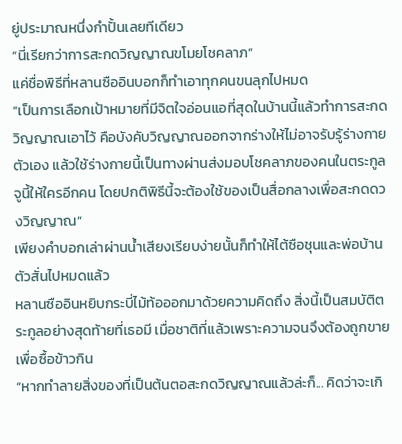ยู่ประมาณหนึ่งกำปั้นเลยทีเดียว
“นี่เรียกว่าการสะกดวิญญาณขโมยโชคลาภ”
แค่ชื่อพิธีที่หลานซืออินบอกก็ทำเอาทุกคนขนลุกไปหมด
“เป็นการเลือกเป้าหมายที่มีจิตใจอ่อนแอที่สุดในบ้านนี้แล้วทำการสะกดวิญญาณเอาไว้ คือบังคับวิญญาณออกจากร่างให้ไม่อาจรับรู้ร่างกายตัวเอง แล้วใช้ร่างกายนี้เป็นทางผ่านส่งมอบโชคลาภของคนในตระกูลจูนี้ให้ใครอีกคน โดยปกติพิธีนี้จะต้องใช้ของเป็นสื่อกลางเพื่อสะกดดวงวิญญาณ”
เพียงคำบอกเล่าผ่านน้ำเสียงเรียบง่ายนั้นก็ทำให้ไต้ซือชุนและพ่อบ้านตัวสั่นไปหมดแล้ว
หลานซืออินหยิบกระบี่ไม้ท้อออกมาด้วยความคิดถึง สิ่งนี้เป็นสมบัติตระกูลอย่างสุดท้ายที่เธอมี เมื่อชาติที่แล้วเพราะความจนจึงต้องถูกขายเพื่อซื้อข้าวกิน
“หากทำลายสิ่งของที่เป็นต้นตอสะกดวิญญาณแล้วล่ะก็... คิดว่าจะเกิ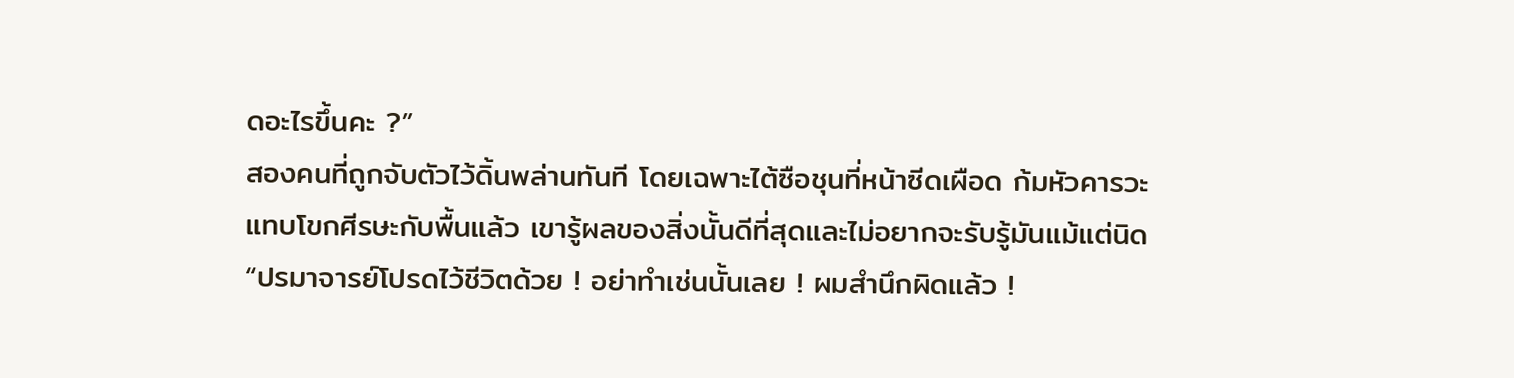ดอะไรขึ้นคะ ?”
สองคนที่ถูกจับตัวไว้ดิ้นพล่านทันที โดยเฉพาะไต้ซือชุนที่หน้าซีดเผือด ก้มหัวคารวะแทบโขกศีรษะกับพื้นแล้ว เขารู้ผลของสิ่งนั้นดีที่สุดและไม่อยากจะรับรู้มันแม้แต่นิด
“ปรมาจารย์โปรดไว้ชีวิตด้วย ! อย่าทำเช่นนั้นเลย ! ผมสำนึกผิดแล้ว !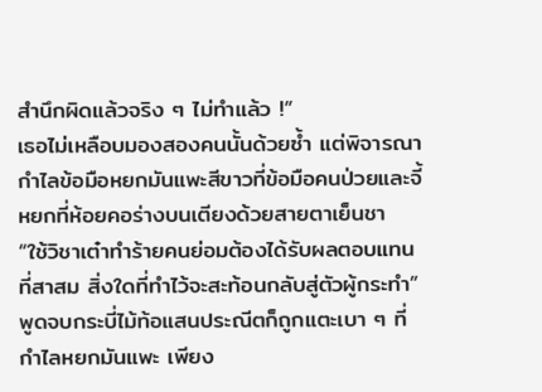สำนึกผิดแล้วจริง ๆ ไม่ทำแล้ว !”
เธอไม่เหลือบมองสองคนนั้นด้วยซ้ำ แต่พิจารณากำไลข้อมือหยกมันแพะสีขาวที่ข้อมือคนป่วยและจี้หยกที่ห้อยคอร่างบนเตียงด้วยสายตาเย็นชา
“ใช้วิชาเต๋าทำร้ายคนย่อมต้องได้รับผลตอบแทนที่สาสม สิ่งใดที่ทำไว้จะสะท้อนกลับสู่ตัวผู้กระทำ”
พูดจบกระบี่ไม้ท้อแสนประณีตก็ถูกแตะเบา ๆ ที่กำไลหยกมันแพะ เพียง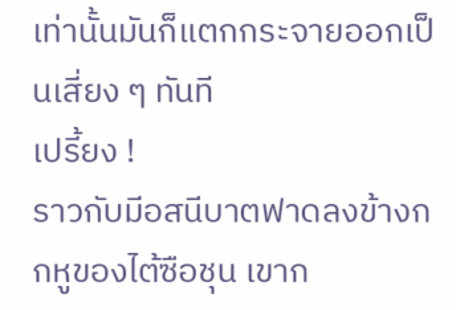เท่านั้นมันก็แตกกระจายออกเป็นเสี่ยง ๆ ทันที
เปรี้ยง !
ราวกับมีอสนีบาตฟาดลงข้างกกหูของไต้ซือชุน เขาก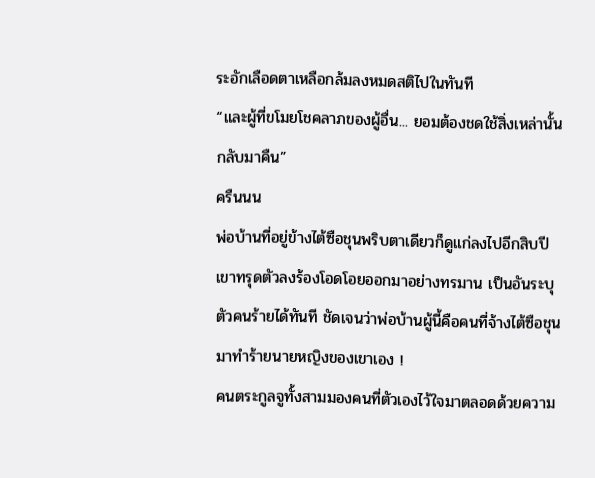ระอักเลือดตาเหลือกล้มลงหมดสติไปในทันที
“และผู้ที่ขโมยโชคลาภของผู้อื่น... ยอมต้องชดใช้สิ่งเหล่านั้นกลับมาคืน”
ครืนนน
พ่อบ้านที่อยู่ข้างไต้ซือชุนพริบตาเดียวก็ดูแก่ลงไปอีกสิบปี เขาทรุดตัวลงร้องโอดโอยออกมาอย่างทรมาน เป็นอันระบุตัวคนร้ายได้ทันที ชัดเจนว่าพ่อบ้านผู้นี้คือคนที่จ้างไต้ซือชุนมาทำร้ายนายหญิงของเขาเอง !
คนตระกูลจูทั้งสามมองคนที่ตัวเองไว้ใจมาตลอดด้วยความ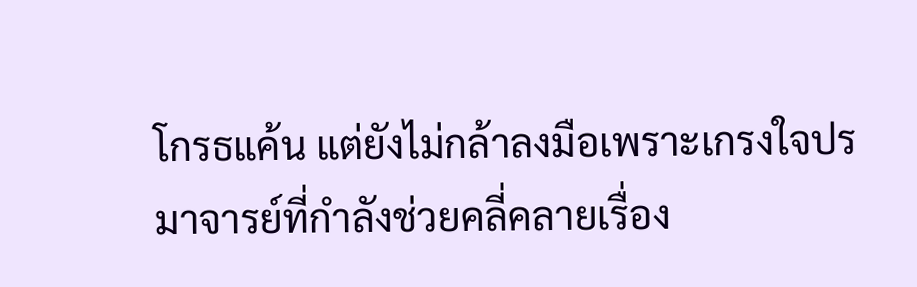โกรธแค้น แต่ยังไม่กล้าลงมือเพราะเกรงใจปรมาจารย์ที่กำลังช่วยคลี่คลายเรื่อง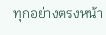ทุกอย่างตรงหน้า